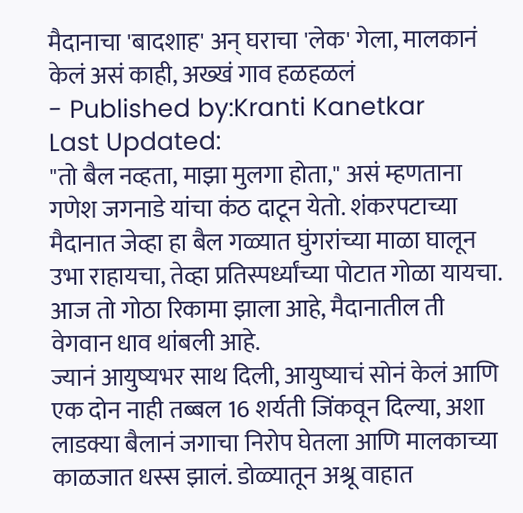मैदानाचा 'बादशाह' अन् घराचा 'लेक' गेला, मालकानं केलं असं काही, अख्खं गाव हळहळलं
- Published by:Kranti Kanetkar
Last Updated:
"तो बैल नव्हता, माझा मुलगा होता," असं म्हणताना गणेश जगनाडे यांचा कंठ दाटून येतो. शंकरपटाच्या मैदानात जेव्हा हा बैल गळ्यात घुंगरांच्या माळा घालून उभा राहायचा, तेव्हा प्रतिस्पर्ध्यांच्या पोटात गोळा यायचा. आज तो गोठा रिकामा झाला आहे, मैदानातील ती वेगवान धाव थांबली आहे.
ज्यानं आयुष्यभर साथ दिली, आयुष्याचं सोनं केलं आणि एक दोन नाही तब्बल 16 शर्यती जिंकवून दिल्या, अशा लाडक्या बैलानं जगाचा निरोप घेतला आणि मालकाच्या काळजात धस्स झालं. डोळ्यातून अश्रू वाहात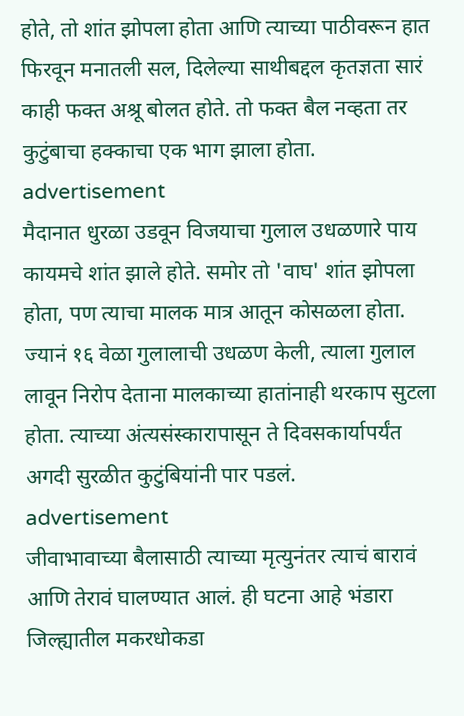होते, तो शांत झोपला होता आणि त्याच्या पाठीवरून हात फिरवून मनातली सल, दिलेल्या साथीबद्दल कृतज्ञता सारं काही फक्त अश्रू बोलत होते. तो फक्त बैल नव्हता तर कुटुंबाचा हक्काचा एक भाग झाला होता.
advertisement
मैदानात धुरळा उडवून विजयाचा गुलाल उधळणारे पाय कायमचे शांत झाले होते. समोर तो 'वाघ' शांत झोपला होता, पण त्याचा मालक मात्र आतून कोसळला होता. ज्यानं १६ वेळा गुलालाची उधळण केली, त्याला गुलाल लावून निरोप देताना मालकाच्या हातांनाही थरकाप सुटला होता. त्याच्या अंत्यसंस्कारापासून ते दिवसकार्यापर्यंत अगदी सुरळीत कुटुंबियांनी पार पडलं.
advertisement
जीवाभावाच्या बैलासाठी त्याच्या मृत्युनंतर त्याचं बारावं आणि तेरावं घालण्यात आलं. ही घटना आहे भंडारा जिल्ह्यातील मकरधोकडा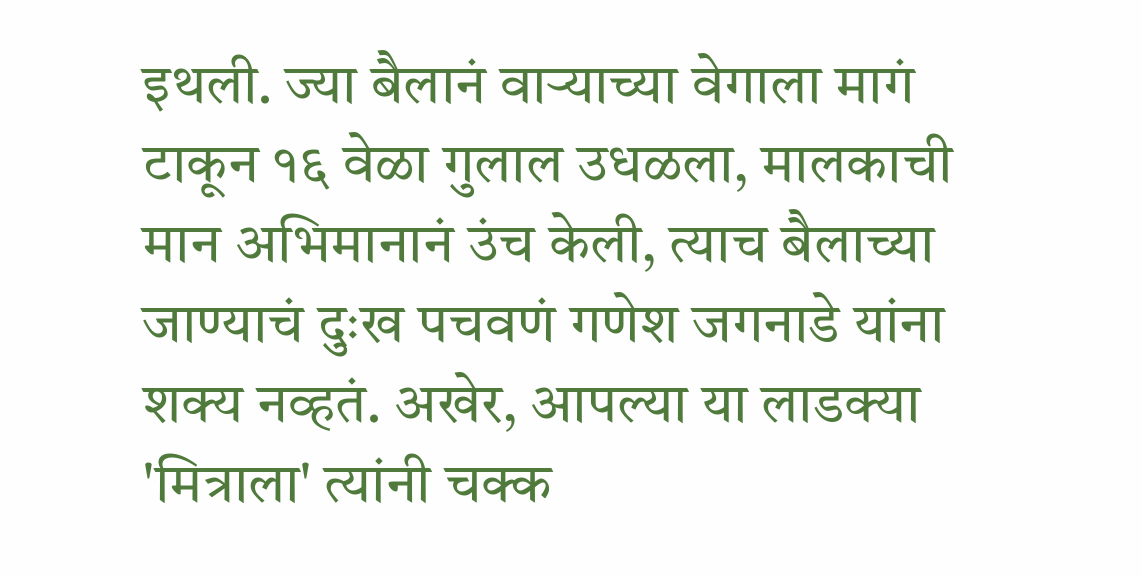इथली. ज्या बैलानं वाऱ्याच्या वेगाला मागं टाकून १६ वेळा गुलाल उधळला, मालकाची मान अभिमानानं उंच केली, त्याच बैलाच्या जाण्याचं दुःख पचवणं गणेश जगनाडे यांना शक्य नव्हतं. अखेर, आपल्या या लाडक्या 'मित्राला' त्यांनी चक्क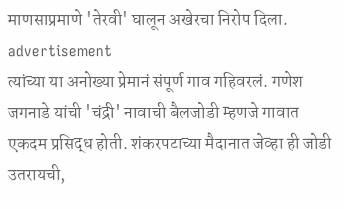माणसाप्रमाणे 'तेरवी' घालून अखेरचा निरोप दिला.
advertisement
त्यांच्या या अनोख्या प्रेमानं संपूर्ण गाव गहिवरलं. गणेश जगनाडे यांची 'चंद्री' नावाची बैलजोडी म्हणजे गावात एकदम प्रसिद्ध होती. शंकरपटाच्या मैदानात जेव्हा ही जोडी उतरायची,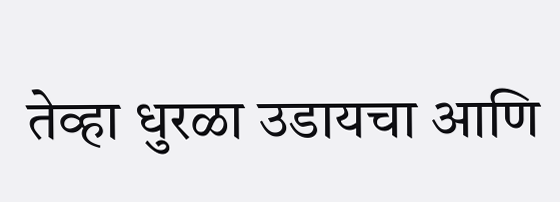तेव्हा धुरळा उडायचा आणि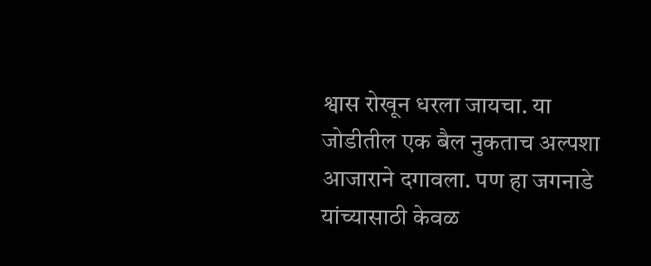श्वास रोखून धरला जायचा. या जोडीतील एक बैल नुकताच अल्पशा आजाराने दगावला. पण हा जगनाडे यांच्यासाठी केवळ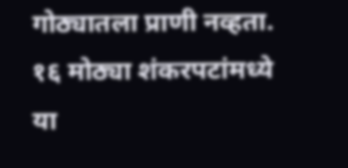गोठ्यातला प्राणी नव्हता. १६ मोठ्या शंकरपटांमध्ये या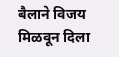बैलाने विजय मिळवून दिला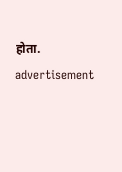होता.
advertisement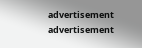advertisement
advertisement